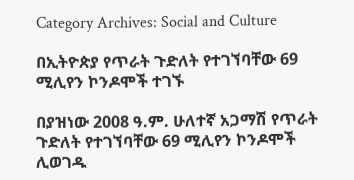Category Archives: Social and Culture

በኢትዮጵያ የጥራት ጉድለት የተገኘባቸው 69 ሚሊየን ኮንዶሞች ተገኙ

በያዝነው 2008 ዓ.ም. ሁለተኛ አጋማሽ የጥራት ጉድለት የተገኘባቸው 69 ሚሊየን ኮንዶሞች ሊወገዱ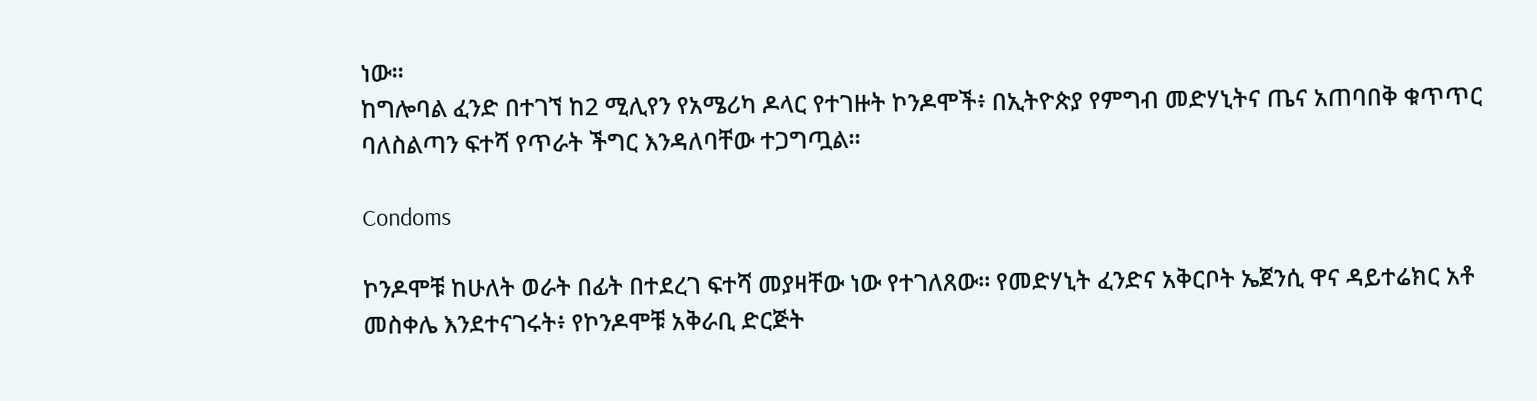ነው።
ከግሎባል ፈንድ በተገኘ ከ2 ሚሊየን የአሜሪካ ዶላር የተገዙት ኮንዶሞች፥ በኢትዮጵያ የምግብ መድሃኒትና ጤና አጠባበቅ ቁጥጥር ባለስልጣን ፍተሻ የጥራት ችግር እንዳለባቸው ተጋግጧል።

Condoms

ኮንዶሞቹ ከሁለት ወራት በፊት በተደረገ ፍተሻ መያዛቸው ነው የተገለጸው። የመድሃኒት ፈንድና አቅርቦት ኤጀንሲ ዋና ዳይተሬክር አቶ መስቀሌ እንደተናገሩት፥ የኮንዶሞቹ አቅራቢ ድርጅት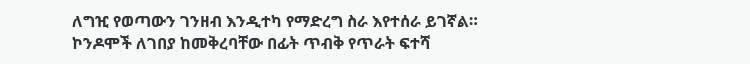ለግዢ የወጣውን ገንዘብ እንዲተካ የማድረግ ስራ እየተሰራ ይገኛል።
ኮንዶሞች ለገበያ ከመቅረባቸው በፊት ጥብቅ የጥራት ፍተሻ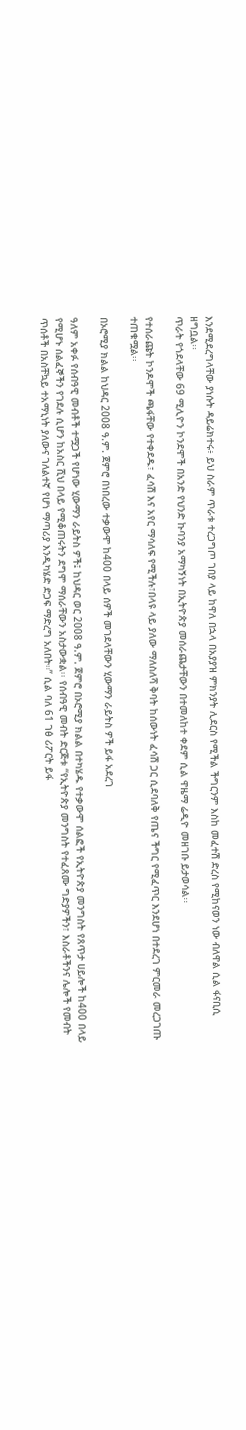እንደሚደረግላቸው ያነሱት ዳይሬክተሩ፥ ይህ ስራም ጥራቱ ተረጋግጦ ገበያ ላይ ከዋለ በኋላ በአያያዝ ምክንያት ሊደርስ የሚችል ችግርንም እስከ መፈተሽ ድረስ የሚከናወን ነው ብለዋል ሲል ፋናቢሲ ዘግቧል፡፡
ጥራት የጎደላቸው 69 ሚሊዮን ኮንደሞች በአንድ የህንድ ኩባንያ አማካኝነት በኢትዮጵያ መሰራጨታቸውን በተመለከተ ቀደም ሲል ዋዜማ ሬዲዮ መዘገቡ ይታወሳል፡፡

የተሰራጩት ኮንዶሞች ጫፋቸው የተቀደዱ፣ ፈሳሽ እና አየር ማሳለፍ የሚችሉ፣በላዩ ላይ ያለው ማለስለሻ ቅባት ከሰውነት ፈሳሽ ጋር ሲደባለቅ የጤና ችግር የሚፈጥር እንደሆነ በተደረገ ምርመራ መረጋገጡ ተጠቁሟል፡፡

በኦሮሚያ ክልል ከህዳር 2008 ዓ.ም. ጀምሮ በነበረው ተቃውሞ ከ400 በላይ ሰዎች መገደላቸውን ሂውማን ራይትስ ዎች ይፋ አደረገ

ዓለም አቀፉ የሰብዓዊ መብቶች ተሟጋች የሆነው ሂውማን ራይትስ ዎች፤ ከህዳር ወር 2008 ዓ.ም. ጀምሮ በኦሮሚያ ክልል በተካሄዱ የተቃውሞ ሰልፎች የኢትዮጵያ መንግስት የጸጥታ ሀይሎች ከ400 በላይ የሚሆኑ ሰልፈኞችን የገደሉ ሲሆን ከአስር ሺህ በላይ የሚቆጠሩትን ደግሞ ማሰራቸውን አስታውቋል፡፡ የሰብዓዊ መብት ድርጅቱ “የኢትዮጵያ መንግስት የተፈጸሙ ግድያዎችን፣ እስራቶችንና ሌሎች የመብት ጥሰቶች በአስቸኳይ ተአማኒነት ያለውና ገለልተኛ የሆነ ማጣሪያ እንዲካሄድ ድጋፍ ማድረግ አለበት።” ሲል ባለ 61 ገፅ ሪፖርት ይፋ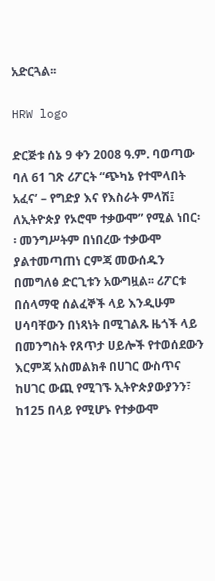አድርጓል፡፡

HRW logo

ድርጅቱ ሰኔ 9 ቀን 2008 ዓ.ም. ባወጣው ባለ 61 ገጽ ሪፖርት “ጭካኔ የተሞላበት አፈና’ – የግድያ እና የእስራት ምላሽ፤ ለኢትዮጵያ የኦሮሞ ተቃውሞ” የሚል ነበር፡፡ መንግሥትም በነበረው ተቃውሞ ያልተመጣጠነ ርምጃ መውሰዱን በመግለፅ ድርጊቱን አውግዟል፡፡ ሪፖርቱ በሰላማዊ ሰልፈኞች ላይ እንዲሁም ሀሳባቸውን በነጻነት በሚገልጹ ዜጎች ላይ በመንግስት የጸጥታ ሀይሎች የተወሰደውን እርምጃ አስመልክቶ በሀገር ውስጥና ከሀገር ውጪ የሚገኙ ኢትዮጵያውያንን፣ ከ125 በላይ የሚሆኑ የተቃውሞ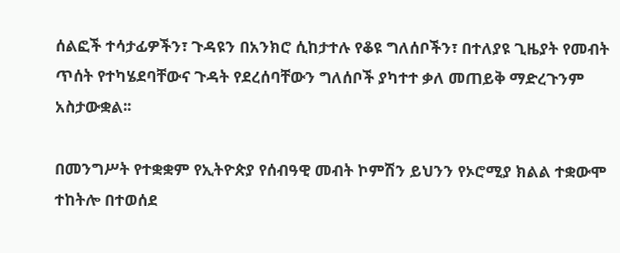ሰልፎች ተሳታፊዎችን፣ ጉዳዩን በአንክሮ ሲከታተሉ የቆዩ ግለሰቦችን፣ በተለያዩ ጊዜያት የመብት ጥሰት የተካሄደባቸውና ጉዳት የደረሰባቸውን ግለሰቦች ያካተተ ቃለ መጠይቅ ማድረጉንም አስታውቋል፡፡

በመንግሥት የተቋቋም የኢትዮጵያ የሰብዓዊ መብት ኮምሽን ይህንን የኦሮሚያ ክልል ተቋውሞ ተከትሎ በተወሰደ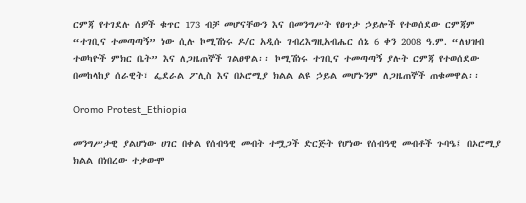ርምጃ የተገደሉ ሰዎች ቁጥር 173 ብቻ መሆናቸውን እና በመንግሥት የፀጥታ ኃይሎች የተወሰደው ርምጃም “ተገቢና ተመጣጣኝ” ነው ሲሉ ኮሚሽነሩ ዶ/ር አዲሱ ገብረእግዚአብሔር ሰኔ 6 ቀን 2008 ዓ.ም. “ለህዝብ ተወካዮች ምክር ቤት” እና ለጋዜጠኞች ገልፀዋል፡፡ ኮሚሽነሩ ተገቢና ተመጣጣኝ ያሉት ርምጃ የተወሰደው በመከላከያ ሰራዊት፣ ፌደራል ፖሊስ እና በኦሮሚያ ክልል ልዩ ኃይል መሆኑንም ለጋዜጠኞች ጠቁመዋል፡፡

Oromo Protest_Ethiopia

መንግሥታዊ ያልሆነው ሀገር በቀል የሰብዓዊ መብት ተሟጋች ድርጅት የሆነው የሰብዓዊ መብቶች ጉባዔ፤ በኦሮሚያ ክልል በነበረው ተቃውሞ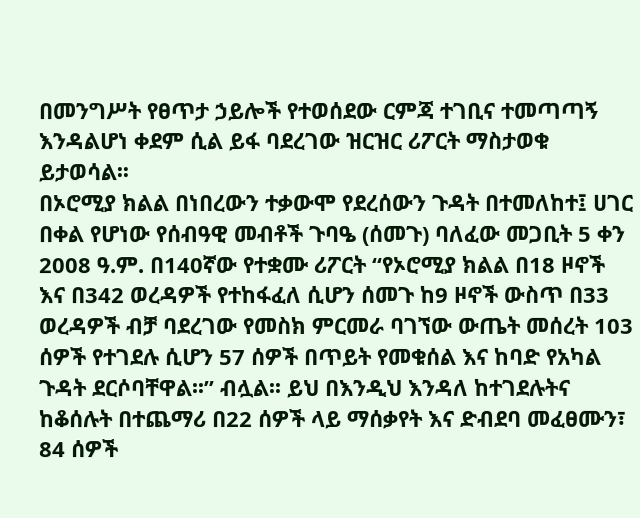በመንግሥት የፀጥታ ኃይሎች የተወሰደው ርምጃ ተገቢና ተመጣጣኝ እንዳልሆነ ቀደም ሲል ይፋ ባደረገው ዝርዝር ሪፖርት ማስታወቁ ይታወሳል፡፡
በኦሮሚያ ክልል በነበረውን ተቃውሞ የደረሰውን ጉዳት በተመለከተ፤ ሀገር በቀል የሆነው የሰብዓዊ መብቶች ጉባዔ (ሰመጉ) ባለፈው መጋቢት 5 ቀን 2008 ዓ.ም. በ140ኛው የተቋሙ ሪፖርት “የኦሮሚያ ክልል በ18 ዞኖች እና በ342 ወረዳዎች የተከፋፈለ ሲሆን ሰመጉ ከ9 ዞኖች ውስጥ በ33 ወረዳዎች ብቻ ባደረገው የመስክ ምርመራ ባገኘው ውጤት መሰረት 103 ሰዎች የተገደሉ ሲሆን 57 ሰዎች በጥይት የመቁሰል እና ከባድ የአካል ጉዳት ደርሶባቸዋል፡፡” ብሏል፡፡ ይህ በእንዲህ እንዳለ ከተገደሉትና ከቆሰሉት በተጨማሪ በ22 ሰዎች ላይ ማሰቃየት እና ድብደባ መፈፀሙን፣ 84 ሰዎች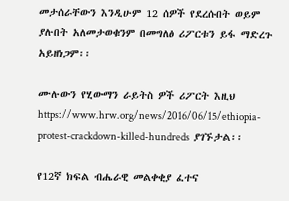መታሰራቸውን እንዲሁም 12 ሰዎች የደረሱበት ወይም ያሉበት አለመታወቁንም በመግለፅ ሪፖርቱን ይፋ ማድረጉ አይዘነጋም፡፡

ሙሉውን የሂውማን ራይትስ ዎች ሪፖርት እዚህ https://www.hrw.org/news/2016/06/15/ethiopia-protest-crackdown-killed-hundreds  ያገኙታል፡፡

የ12ኛ ክፍል ብሔራዊ መልቀቂያ ፈተና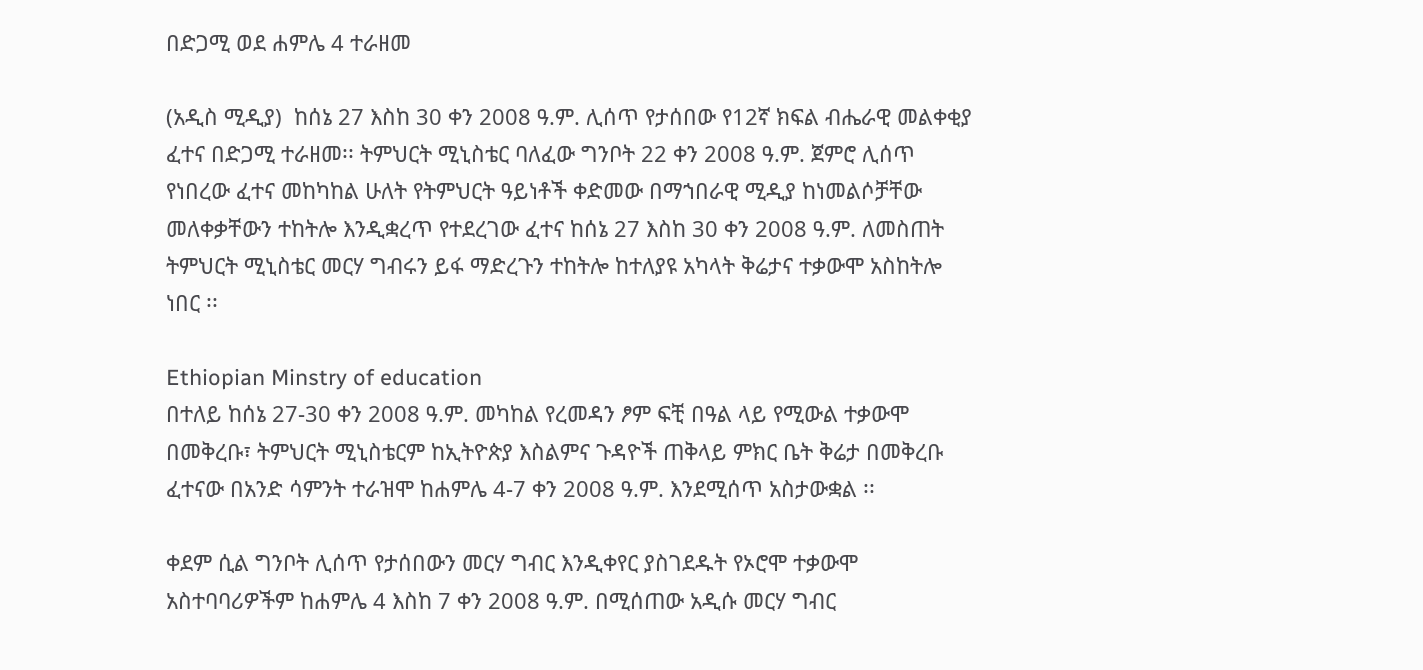በድጋሚ ወደ ሐምሌ 4 ተራዘመ

(አዲስ ሚዲያ)  ከሰኔ 27 እስከ 30 ቀን 2008 ዓ.ም. ሊሰጥ የታሰበው የ12ኛ ክፍል ብሔራዊ መልቀቂያ ፈተና በድጋሚ ተራዘመ፡፡ ትምህርት ሚኒስቴር ባለፈው ግንቦት 22 ቀን 2008 ዓ.ም. ጀምሮ ሊሰጥ የነበረው ፈተና መከካከል ሁለት የትምህርት ዓይነቶች ቀድመው በማኀበራዊ ሚዲያ ከነመልሶቻቸው መለቀቃቸውን ተከትሎ እንዲቋረጥ የተደረገው ፈተና ከሰኔ 27 እስከ 30 ቀን 2008 ዓ.ም. ለመስጠት ትምህርት ሚኒስቴር መርሃ ግብሩን ይፋ ማድረጉን ተከትሎ ከተለያዩ አካላት ቅሬታና ተቃውሞ አስከትሎ ነበር ፡፡

Ethiopian Minstry of education
በተለይ ከሰኔ 27-30 ቀን 2008 ዓ.ም. መካከል የረመዳን ፆም ፍቺ በዓል ላይ የሚውል ተቃውሞ በመቅረቡ፣ ትምህርት ሚኒስቴርም ከኢትዮጵያ እስልምና ጉዳዮች ጠቅላይ ምክር ቤት ቅሬታ በመቅረቡ ፈተናው በአንድ ሳምንት ተራዝሞ ከሐምሌ 4-7 ቀን 2008 ዓ.ም. እንደሚሰጥ አስታውቋል ፡፡

ቀደም ሲል ግንቦት ሊሰጥ የታሰበውን መርሃ ግብር እንዲቀየር ያስገደዱት የኦሮሞ ተቃውሞ አስተባባሪዎችም ከሐምሌ 4 እስከ 7 ቀን 2008 ዓ.ም. በሚሰጠው አዲሱ መርሃ ግብር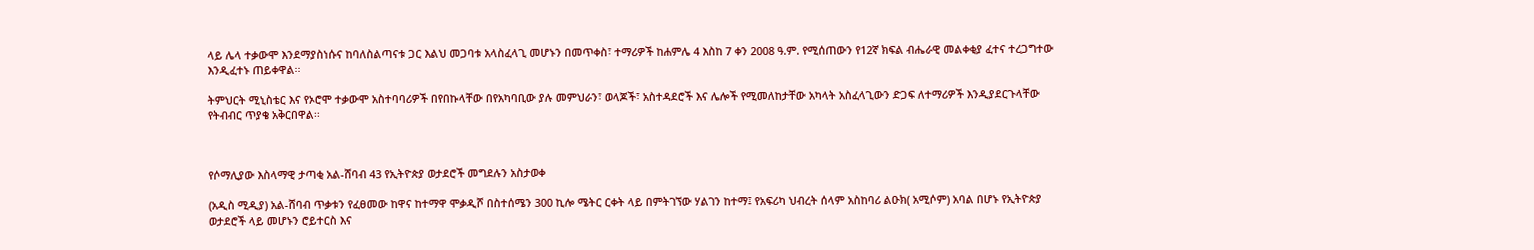ላይ ሌላ ተቃውሞ እንደማያስነሱና ከባለስልጣናቱ ጋር እልህ መጋባቱ አላስፈላጊ መሆኑን በመጥቀስ፣ ተማሪዎች ከሐምሌ 4 እስከ 7 ቀን 2008 ዓ.ም. የሚሰጠውን የ12ኛ ክፍል ብሔራዊ መልቀቂያ ፈተና ተረጋግተው እንዲፈተኑ ጠይቀዋል፡፡

ትምህርት ሚኒስቴር እና የኦሮሞ ተቃውሞ አስተባባሪዎች በየበኩላቸው በየአካባቢው ያሉ መምህራን፣ ወላጆች፣ አስተዳደሮች እና ሌሎች የሚመለከታቸው አካላት አስፈላጊውን ድጋፍ ለተማሪዎች እንዲያደርጉላቸው የትብብር ጥያቄ አቅርበዋል፡፡



የሶማሊያው እስላማዊ ታጣቂ አል-ሸባብ 43 የኢትዮጵያ ወታደሮች መግደሉን አስታወቀ

(አዲስ ሚዲያ) አል-ሸባብ ጥቃቱን የፈፀመው ከዋና ከተማዋ ሞቃዲሾ በስተሰሜን 300 ኪሎ ሜትር ርቀት ላይ በምትገኘው ሃልገን ከተማ፤ የአፍሪካ ህብረት ሰላም አስከባሪ ልዑክ( አሚሶም) አባል በሆኑ የኢትዮጵያ ወታደሮች ላይ መሆኑን ሮይተርስ እና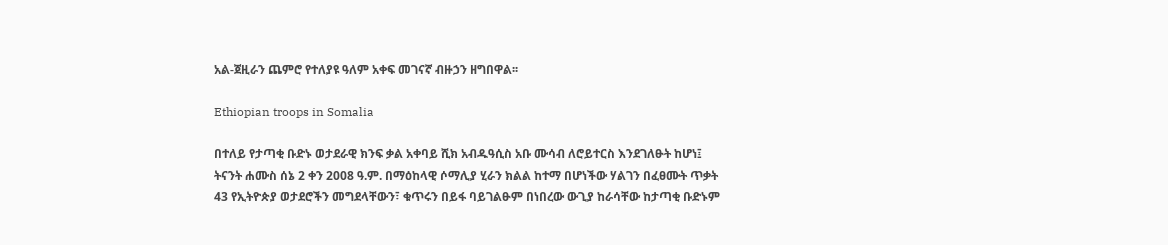አል-ጀዚራን ጨምሮ የተለያዩ ዓለም አቀፍ መገናኛ ብዙኃን ዘግበዋል፡፡

Ethiopian troops in Somalia

በተለይ የታጣቂ ቡድኑ ወታደራዊ ክንፍ ቃል አቀባይ ሺክ አብዱዓሲስ አቡ ሙሳብ ለሮይተርስ እንደገለፁት ከሆነ፤ ትናንት ሐሙስ ሰኔ 2 ቀን 2008 ዓ.ም. በማዕከላዊ ሶማሊያ ሂራን ክልል ከተማ በሆነችው ሃልገን በፈፀሙት ጥቃት 43 የኢትዮጵያ ወታደሮችን መግደላቸውን፣ ቁጥሩን በይፋ ባይገልፁም በነበረው ውጊያ ከራሳቸው ከታጣቂ ቡድኑም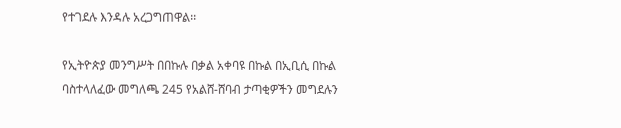የተገደሉ እንዳሉ አረጋግጠዋል፡፡

የኢትዮጵያ መንግሥት በበኩሉ በቃል አቀባዩ በኩል በኢቢሲ በኩል ባስተላለፈው መግለጫ 245 የአልሸ-ሸባብ ታጣቂዎችን መግደሉን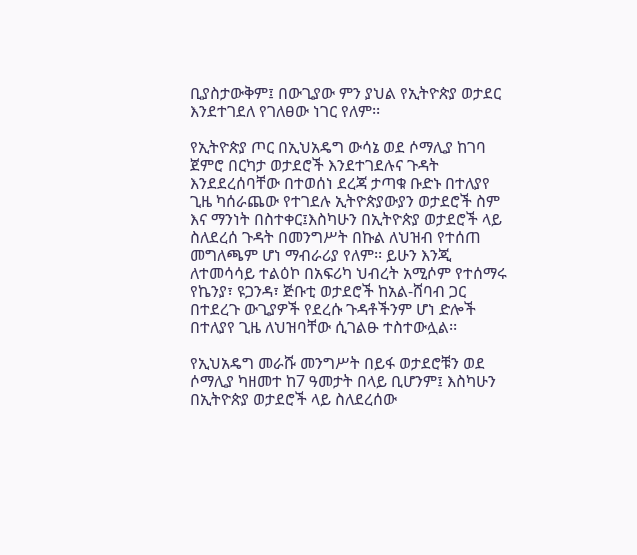ቢያስታውቅም፤ በውጊያው ምን ያህል የኢትዮጵያ ወታደር እንደተገደለ የገለፀው ነገር የለም፡፡

የኢትዮጵያ ጦር በኢህአዴግ ውሳኔ ወደ ሶማሊያ ከገባ ጀምሮ በርካታ ወታደሮች እንደተገደሉና ጉዳት እንደደረሰባቸው በተወሰነ ደረጃ ታጣቁ ቡድኑ በተለያየ ጊዜ ካሰራጨው የተገደሉ ኢትዮጵያውያን ወታደሮች ስም እና ማንነት በስተቀር፤እስካሁን በኢትዮጵያ ወታደሮች ላይ ስለደረሰ ጉዳት በመንግሥት በኩል ለህዝብ የተሰጠ መግለጫም ሆነ ማብራሪያ የለም፡፡ ይሁን እንጂ ለተመሳሳይ ተልዕኮ በአፍሪካ ህብረት አሚሶም የተሰማሩ የኬንያ፣ ዩጋንዳ፣ ጅቡቲ ወታደሮች ከአል-ሸባብ ጋር በተደረጉ ውጊያዎች የደረሱ ጉዳቶችንም ሆነ ድሎች በተለያየ ጊዜ ለህዝባቸው ሲገልፁ ተስተውሏል፡፡

የኢህአዴግ መራሹ መንግሥት በይፋ ወታደሮቹን ወደ ሶማሊያ ካዘመተ ከ7 ዓመታት በላይ ቢሆንም፤ እስካሁን በኢትዮጵያ ወታደሮች ላይ ስለደረሰው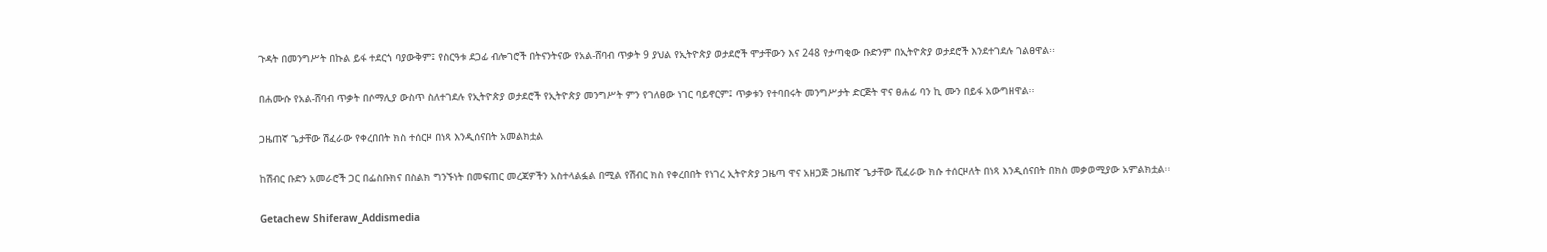ጉዳት በመንግሥት በኩል ይፋ ተደርጎ ባያውቅም፤ የስርዓቱ ደጋፊ ብሎገሮች በትናንትናው የአል-ሸባብ ጥቃት 9 ያህል የኢትዮጵያ ወታደሮች ሞታቸውን እና 248 የታጣቂው ቡድንም በኢትዮጵያ ወታደሮች እንደተገደሉ ገልፀዋል፡፡

በሐሙሱ የአል-ሸባብ ጥቃት በሶማሊያ ውስጥ ስለተገደሉ የኢትዮጵያ ወታደሮች የኢትዮጵያ መንግሥት ምን የገለፀው ነገር ባይኖርም፤ ጥቃቱን የተባበሩት መንግሥታት ድርጅት ዋና ፀሐፊ ባን ኪ ሙን በይፋ አውግዘዋል፡፡

ጋዜጠኛ ጌታቸው ሽፈራው የቀረበበት ክስ ተሰርዞ በነጻ እንዲሰናበት አመልክቷል

ከሽብር ቡድን አመራሮች ጋር በፌስቡክና በስልክ ግንኙነት በመፍጠር መረጃዎችን አስተላልፏል በሚል የሽብር ክስ የቀረበበት የነገረ ኢትዮጵያ ጋዜጣ ዋና አዘጋጅ ጋዜጠኛ ጌታቸው ሺፈራው ክሱ ተሰርዞለት በነጻ እንዲሰናበት በክስ መቃወሚያው አምልክቷል፡፡

Getachew Shiferaw_Addismedia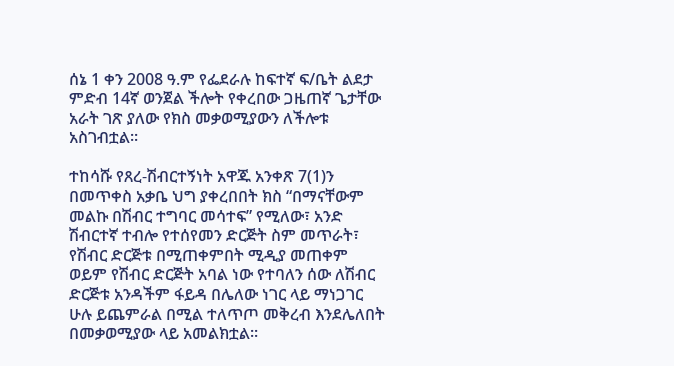ሰኔ 1 ቀን 2008 ዓ.ም የፌደራሉ ከፍተኛ ፍ/ቤት ልደታ ምድብ 14ኛ ወንጀል ችሎት የቀረበው ጋዜጠኛ ጌታቸው አራት ገጽ ያለው የክስ መቃወሚያውን ለችሎቱ አስገብቷል፡፡

ተከሳሹ የጸረ-ሽብርተኝነት አዋጁ አንቀጽ 7(1)ን በመጥቀስ አቃቤ ህግ ያቀረበበት ክስ “በማናቸውም መልኩ በሽብር ተግባር መሳተፍ” የሚለው፣ አንድ ሽብርተኛ ተብሎ የተሰየመን ድርጅት ስም መጥራት፣ የሽብር ድርጅቱ በሚጠቀምበት ሚዲያ መጠቀም ወይም የሽብር ድርጅት አባል ነው የተባለን ሰው ለሽብር ድርጅቱ አንዳችም ፋይዳ በሌለው ነገር ላይ ማነጋገር ሁሉ ይጨምራል በሚል ተለጥጦ መቅረብ እንደሌለበት በመቃወሚያው ላይ አመልክቷል፡፡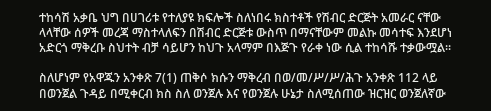ተከሳሽ አቃቤ ህግ በሀገሪቱ የተለያዩ ክፍሎች ስለነበሩ ክስተቶች የሽብር ድርጅት አመራር ናቸው ላላቸው ሰዎች መረጃ ማስተላለፍን በሽብር ድርጅቱ ውስጥ በማናቸውም መልኩ መሳተፍ እንደሆነ አድርጎ ማቅረቡ ስህተት ብቻ ሳይሆን ከህጉ አላማም በእጅጉ የራቀ ነው ሲል ተከሳሹ ተቃውሟል፡፡

ስለሆነም የአዋጁን አንቀጽ 7(1) ጠቅሶ ክሱን ማቅረብ በወ/መ/ሥ/ሥ/ሕጉ አንቀጽ 112 ላይ በወንጀል ጉዳይ በሚቀርብ ክስ ስለ ወንጀሉ እና የወንጀሉ ሁኔታ ስለሚሰጠው ዝርዝር ወንጀለኛው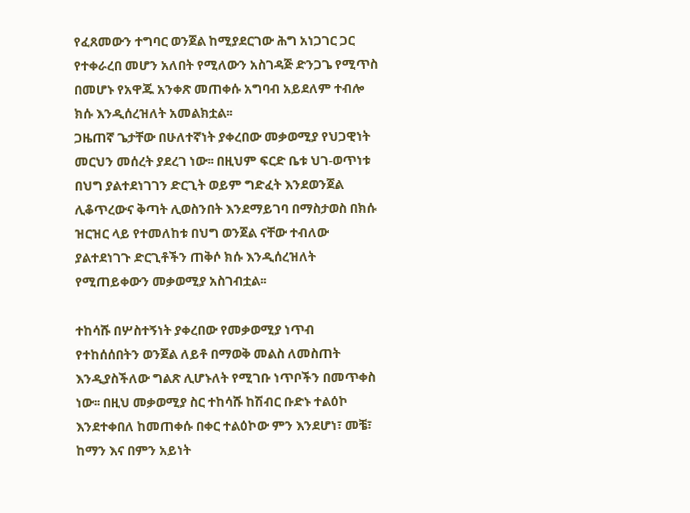የፈጸመውን ተግባር ወንጀል ከሚያደርገው ሕግ አነጋገር ጋር የተቀራረበ መሆን አለበት የሚለውን አስገዳጅ ድንጋጌ የሚጥስ በመሆኑ የአዋጁ አንቀጽ መጠቀሱ አግባብ አይደለም ተብሎ ክሱ እንዲሰረዝለት አመልክቷል፡፡
ጋዜጠኛ ጌታቸው በሁለተኛነት ያቀረበው መቃወሚያ የህጋዊነት መርህን መሰረት ያደረገ ነው፡፡ በዚህም ፍርድ ቤቱ ህገ-ወጥነቱ በህግ ያልተደነገገን ድርጊት ወይም ግድፈት እንደወንጀል ሊቆጥረውና ቅጣት ሊወስንበት እንደማይገባ በማስታወስ በክሱ ዝርዝር ላይ የተመለከቱ በህግ ወንጀል ናቸው ተብለው ያልተደነገጉ ድርጊቶችን ጠቅሶ ክሱ እንዲሰረዝለት የሚጠይቀውን መቃወሚያ አስገብቷል፡፡

ተከሳሹ በሦስተኝነት ያቀረበው የመቃወሚያ ነጥብ የተከሰሰበትን ወንጀል ለይቶ በማወቅ መልስ ለመስጠት እንዲያስችለው ግልጽ ሊሆኑለት የሚገቡ ነጥቦችን በመጥቀስ ነው፡፡ በዚህ መቃወሚያ ስር ተከሳሹ ከሽብር ቡድኑ ተልዕኮ እንደተቀበለ ከመጠቀሱ በቀር ተልዕኮው ምን እንደሆነ፣ መቼ፣ ከማን እና በምን አይነት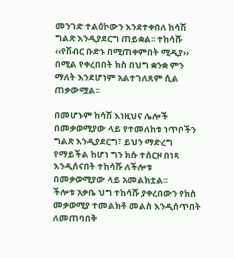መንገድ ተልዕኮውን እንደተቀበለ ከሳሽ ግልጽ እንዲያደርግ ጠይቋል፡፡ ተከሳሹ ‹‹የሽብር ቡድኑ በሚጠቀምበት ሚዲያ›› በሚል የቀረበበት ክስ በህግ ቋንቋ ምን ማለት እንደሆነም አልተገለጸም ሲል ጠቃውሟል፡፡

በመሆኑም ከሳሽ እነዚህና ሌሎች በመቃወሚያው ላይ የተመለከቱ ነጥቦችን ግልጽ እንዲያደርግ፣ ይህን ማድረግ የማይችል ከሆነ ግን ክሱ ተሰርዞ በነጻ እንዲሰናበት ተከሳሹ ለችሎቱ በመቃወሚያው ላይ አመልክቷል፡፡
ችሎቱ አቃቤ ህግ ተከሳሹ ያቀረበውን የክስ መቃወሚያ ተመልክቶ መልስ እንዲሰጥበት ለመጠባበቅ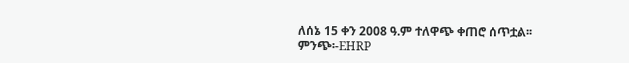ለሰኔ 15 ቀን 2008 ዓ.ም ተለዋጭ ቀጠሮ ሰጥቷል፡፡
ምንጭ፡-EHRP